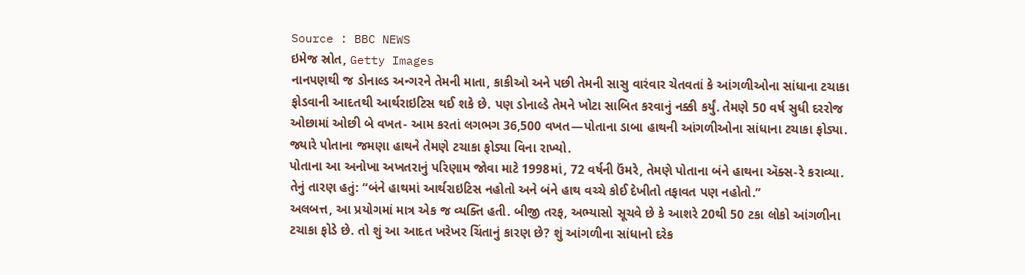Source : BBC NEWS
ઇમેજ સ્રોત, Getty Images
નાનપણથી જ ડોનાલ્ડ અન્ગરને તેમની માતા, કાકીઓ અને પછી તેમની સાસુ વારંવાર ચેતવતાં કે આંગળીઓના સાંધાના ટચાકા ફોડવાની આદતથી આર્થરાઇટિસ થઈ શકે છે. પણ ડોનાલ્ડે તેમને ખોટા સાબિત કરવાનું નક્કી કર્યું. તેમણે 50 વર્ષ સુધી દરરોજ ઓછામાં ઓછી બે વખત- આમ કરતાં લગભગ 36,500 વખત—પોતાના ડાબા હાથની આંગળીઓના સાંધાના ટચાકા ફોડ્યા. જ્યારે પોતાના જમણા હાથને તેમણે ટચાકા ફોડ્યા વિના રાખ્યો.
પોતાના આ અનોખા અખતરાનું પરિણામ જોવા માટે 1998માં, 72 વર્ષની ઉંમરે, તેમણે પોતાના બંને હાથના ઍક્સ-રે કરાવ્યા. તેનું તારણ હતું: “બંને હાથમાં આર્થરાઇટિસ નહોતો અને બંને હાથ વચ્ચે કોઈ દેખીતો તફાવત પણ નહોતો.”
અલબત્ત, આ પ્રયોગમાં માત્ર એક જ વ્યક્તિ હતી. બીજી તરફ, અભ્યાસો સૂચવે છે કે આશરે 20થી 50 ટકા લોકો આંગળીના ટચાકા ફોડે છે. તો શું આ આદત ખરેખર ચિંતાનું કારણ છે? શું આંગળીના સાંધાનો દરેક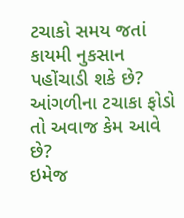ટચાકો સમય જતાં કાયમી નુકસાન પહોંચાડી શકે છે?
આંગળીના ટચાકા ફોડો તો અવાજ કેમ આવે છે?
ઇમેજ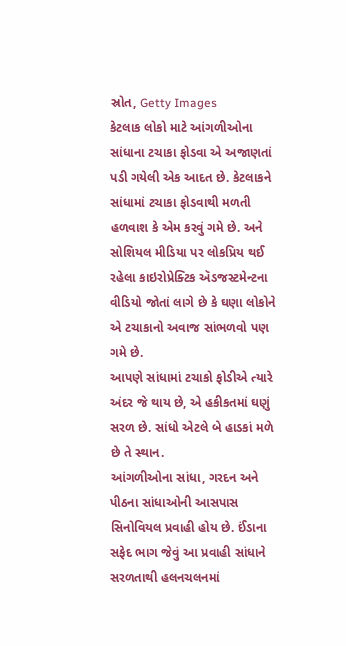સ્રોત, Getty Images
કેટલાક લોકો માટે આંગળીઓના સાંધાના ટચાકા ફોડવા એ અજાણતાં પડી ગયેલી એક આદત છે. કેટલાકને સાંધામાં ટચાકા ફોડવાથી મળતી હળવાશ કે એમ કરવું ગમે છે. અને સોશિયલ મીડિયા પર લોકપ્રિય થઈ રહેલા કાઇરોપ્રેક્ટિક ઍડજસ્ટમેન્ટના વીડિયો જોતાં લાગે છે કે ઘણા લોકોને એ ટચાકાનો અવાજ સાંભળવો પણ ગમે છે.
આપણે સાંધામાં ટચાકો ફોડીએ ત્યારે અંદર જે થાય છે, એ હકીકતમાં ઘણું સરળ છે. સાંધો એટલે બે હાડકાં મળે છે તે સ્થાન.
આંગળીઓના સાંધા, ગરદન અને પીઠના સાંધાઓની આસપાસ સિનોવિયલ પ્રવાહી હોય છે. ઈંડાના સફેદ ભાગ જેવું આ પ્રવાહી સાંધાને સરળતાથી હલનચલનમાં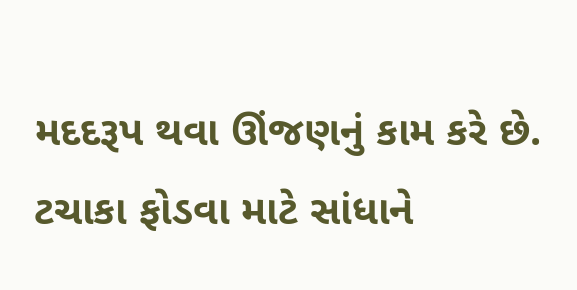મદદરૂપ થવા ઊંજણનું કામ કરે છે. ટચાકા ફોડવા માટે સાંધાને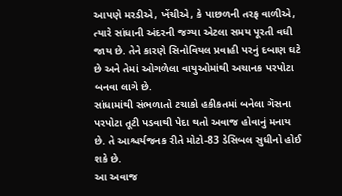આપણે મરડીએ, ખેંચીએ, કે પાછળની તરફ વાળીએ, ત્યારે સાંધાની અંદરની જગ્યા એટલા સમય પૂરતી વધી જાય છે. તેને કારણે સિનોવિયલ પ્રવાહી પરનું દબાણ ઘટે છે અને તેમાં ઓગળેલા વાયુઓમાંથી અચાનક પરપોટા બનવા લાગે છે.
સાંધામાંથી સંભળાતો ટચાકો હકીકતમાં બનેલા ગૅસના પરપોટા તૂટી પડવાથી પેદા થતો અવાજ હોવાનું મનાય છે. તે આશ્ચર્યજનક રીતે મોટો-83 ડેસિબલ સુધીનો હોઈ શકે છે.
આ અવાજ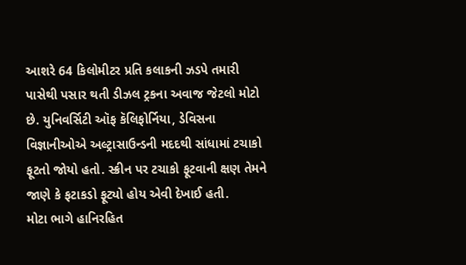આશરે 64 કિલોમીટર પ્રતિ કલાકની ઝડપે તમારી પાસેથી પસાર થતી ડીઝલ ટ્રકના અવાજ જેટલો મોટો છે. યુનિવર્સિટી ઑફ કૅલિફોર્નિયા, ડેવિસના વિજ્ઞાનીઓએ અલ્ટ્રાસાઉન્ડની મદદથી સાંધામાં ટચાકો ફૂટતો જોયો હતો. સ્ક્રીન પર ટચાકો ફૂટવાની ક્ષણ તેમને જાણે કે ફટાકડો ફૂટ્યો હોય એવી દેખાઈ હતી.
મોટા ભાગે હાનિરહિત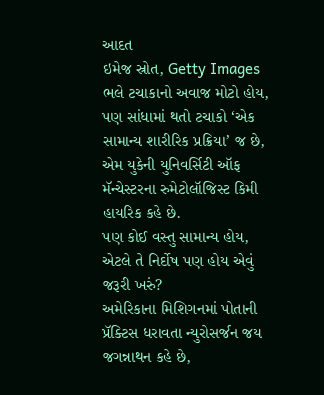આદત
ઇમેજ સ્રોત, Getty Images
ભલે ટચાકાનો અવાજ મોટો હોય, પણ સાંધામાં થતો ટચાકો ‘એક સામાન્ય શારીરિક પ્રક્રિયા’ જ છે, એમ યુકેની યુનિવર્સિટી ઑફ મૅન્ચેસ્ટરના રુમેટોલૉજિસ્ટ કિમી હાયરિક કહે છે.
પણ કોઈ વસ્તુ સામાન્ય હોય, એટલે તે નિર્દોષ પણ હોય એવું જરૂરી ખરું?
અમેરિકાના મિશિગનમાં પોતાની પ્રૅક્ટિસ ધરાવતા ન્યુરોસર્જન જય જગન્નાથન કહે છે,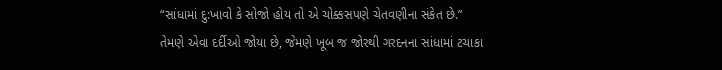“સાંધામાં દુ:ખાવો કે સોજો હોય તો એ ચોક્કસપણે ચેતવણીના સંકેત છે.”
તેમણે એવા દર્દીઓ જોયા છે, જેમણે ખૂબ જ જોરથી ગરદનના સાંધામાં ટચાકા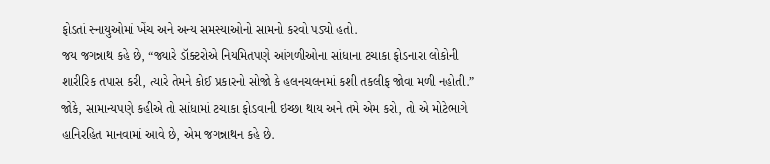ફોડતાં સ્નાયુઓમાં ખેંચ અને અન્ય સમસ્યાઓનો સામનો કરવો પડ્યો હતો.
જય જગન્નાથ કહે છે, “જ્યારે ડૉક્ટરોએ નિયમિતપણે આંગળીઓના સાંધાના ટચાકા ફોડનારા લોકોની શારીરિક તપાસ કરી, ત્યારે તેમને કોઈ પ્રકારનો સોજો કે હલનચલનમાં કશી તકલીફ જોવા મળી નહોતી.”
જોકે, સામાન્યપણે કહીએ તો સાંધામાં ટચાકા ફોડવાની ઇચ્છા થાય અને તમે એમ કરો, તો એ મોટેભાગે હાનિરહિત માનવામાં આવે છે, એમ જગન્નાથન કહે છે.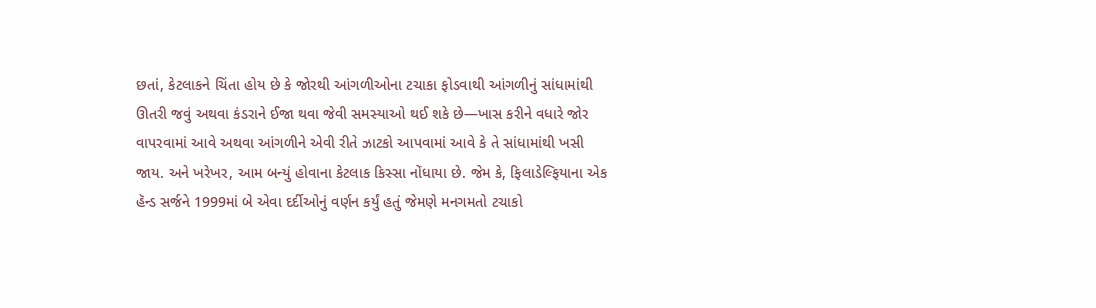છતાં, કેટલાકને ચિંતા હોય છે કે જોરથી આંગળીઓના ટચાકા ફોડવાથી આંગળીનું સાંધામાંથી ઊતરી જવું અથવા કંડરાને ઈજા થવા જેવી સમસ્યાઓ થઈ શકે છે—ખાસ કરીને વધારે જોર વાપરવામાં આવે અથવા આંગળીને એવી રીતે ઝાટકો આપવામાં આવે કે તે સાંધામાંથી ખસી જાય. અને ખરેખર, આમ બન્યું હોવાના કેટલાક કિસ્સા નોંધાયા છે. જેમ કે, ફિલાડેલ્ફિયાના એક હૅન્ડ સર્જને 1999માં બે એવા દર્દીઓનું વર્ણન કર્યું હતું જેમણે મનગમતો ટચાકો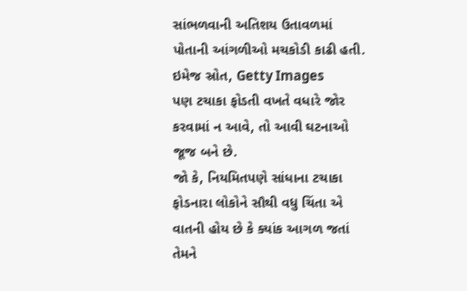સાંભળવાની અતિશય ઉતાવળમાં પોતાની આંગળીઓ મચકોડી કાઢી હતી.
ઇમેજ સ્રોત, Getty Images
પણ ટચાકા ફોડતી વખતે વધારે જોર કરવામાં ન આવે, તો આવી ઘટનાઓ જૂજ બને છે.
જો કે, નિયમિતપણે સાંધાના ટચાકા ફોડનારા લોકોને સૌથી વધુ ચિંતા એ વાતની હોય છે કે ક્યાંક આગળ જતાં તેમને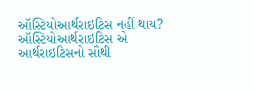ઑસ્ટિયોઆર્થરાઇટિસ નહીં થાય? ઑસ્ટિયોઆર્થરાઇટિસ એ આર્થરાઇટિસનો સૌથી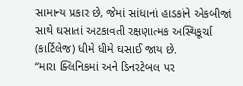સામાન્ય પ્રકાર છે, જેમાં સાંધાનાં હાડકાંને એકબીજાં સાથે ઘસાતાં અટકાવતી રક્ષણાત્મક અસ્થિકૂર્ચા (કાર્ટિલેજ) ધીમે ધીમે ઘસાઈ જાય છે.
“મારા ક્લિનિકમાં અને ડિનરટેબલ પર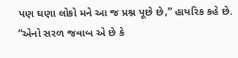પણ ઘણા લોકો મને આ જ પ્રશ્ન પૂછે છે,” હાયરિક કહે છે. “એનો સરળ જવાબ એ છે કે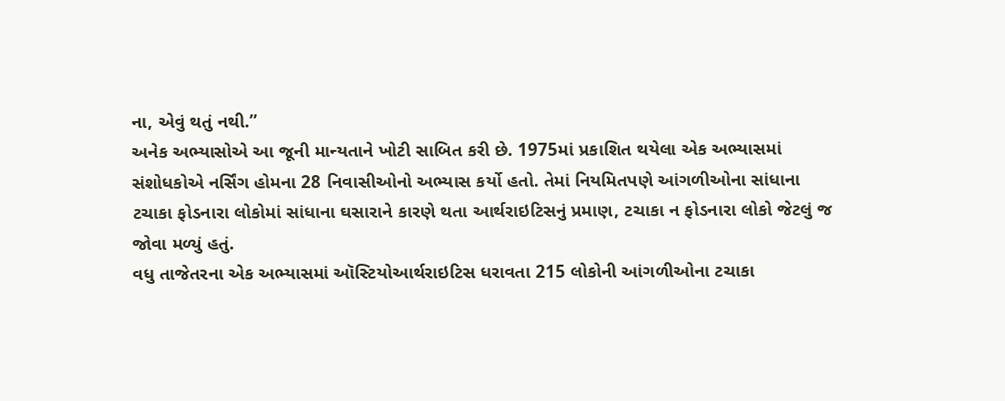ના, એવું થતું નથી.”
અનેક અભ્યાસોએ આ જૂની માન્યતાને ખોટી સાબિત કરી છે. 1975માં પ્રકાશિત થયેલા એક અભ્યાસમાં સંશોધકોએ નર્સિંગ હોમના 28 નિવાસીઓનો અભ્યાસ કર્યો હતો. તેમાં નિયમિતપણે આંગળીઓના સાંધાના ટચાકા ફોડનારા લોકોમાં સાંધાના ઘસારાને કારણે થતા આર્થરાઇટિસનું પ્રમાણ, ટચાકા ન ફોડનારા લોકો જેટલું જ જોવા મળ્યું હતું.
વધુ તાજેતરના એક અભ્યાસમાં ઑસ્ટિયોઆર્થરાઇટિસ ધરાવતા 215 લોકોની આંગળીઓના ટચાકા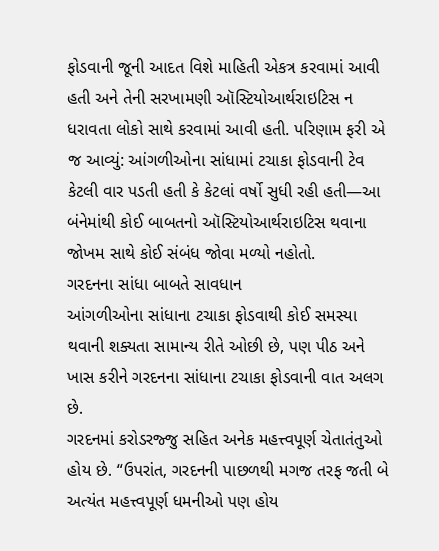ફોડવાની જૂની આદત વિશે માહિતી એકત્ર કરવામાં આવી હતી અને તેની સરખામણી ઑસ્ટિયોઆર્થરાઇટિસ ન ધરાવતા લોકો સાથે કરવામાં આવી હતી. પરિણામ ફરી એ જ આવ્યું: આંગળીઓના સાંધામાં ટચાકા ફોડવાની ટેવ કેટલી વાર પડતી હતી કે કેટલાં વર્ષો સુધી રહી હતી—આ બંનેમાંથી કોઈ બાબતનો ઑસ્ટિયોઆર્થરાઇટિસ થવાના જોખમ સાથે કોઈ સંબંધ જોવા મળ્યો નહોતો.
ગરદનના સાંધા બાબતે સાવધાન
આંગળીઓના સાંધાના ટચાકા ફોડવાથી કોઈ સમસ્યા થવાની શક્યતા સામાન્ય રીતે ઓછી છે, પણ પીઠ અને ખાસ કરીને ગરદનના સાંધાના ટચાકા ફોડવાની વાત અલગ છે.
ગરદનમાં કરોડરજ્જુ સહિત અનેક મહત્ત્વપૂર્ણ ચેતાતંતુઓ હોય છે. “ઉપરાંત, ગરદનની પાછળથી મગજ તરફ જતી બે અત્યંત મહત્ત્વપૂર્ણ ધમનીઓ પણ હોય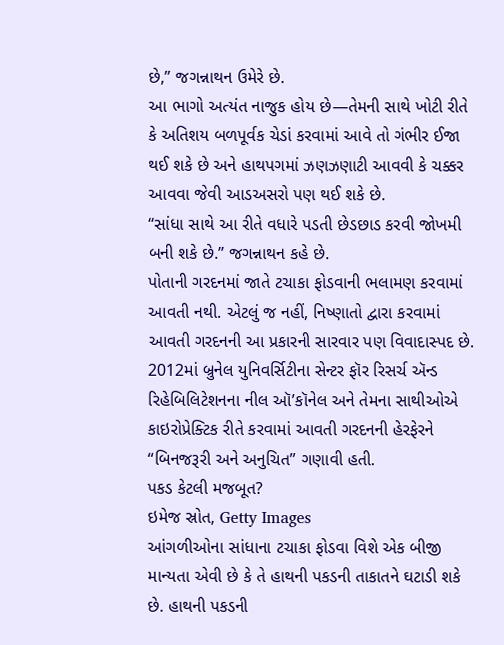છે,” જગન્નાથન ઉમેરે છે.
આ ભાગો અત્યંત નાજુક હોય છે—તેમની સાથે ખોટી રીતે કે અતિશય બળપૂર્વક ચેડાં કરવામાં આવે તો ગંભીર ઈજા થઈ શકે છે અને હાથપગમાં ઝણઝણાટી આવવી કે ચક્કર આવવા જેવી આડઅસરો પણ થઈ શકે છે.
“સાંધા સાથે આ રીતે વધારે પડતી છેડછાડ કરવી જોખમી બની શકે છે.” જગન્નાથન કહે છે.
પોતાની ગરદનમાં જાતે ટચાકા ફોડવાની ભલામણ કરવામાં આવતી નથી. એટલું જ નહીં, નિષ્ણાતો દ્વારા કરવામાં આવતી ગરદનની આ પ્રકારની સારવાર પણ વિવાદાસ્પદ છે. 2012માં બ્રુનેલ યુનિવર્સિટીના સેન્ટર ફૉર રિસર્ચ ઍન્ડ રિહેબિલિટેશનના નીલ ઑ’કૉનેલ અને તેમના સાથીઓએ કાઇરોપ્રેક્ટિક રીતે કરવામાં આવતી ગરદનની હેરફેરને “બિનજરૂરી અને અનુચિત” ગણાવી હતી.
પકડ કેટલી મજબૂત?
ઇમેજ સ્રોત, Getty Images
આંગળીઓના સાંધાના ટચાકા ફોડવા વિશે એક બીજી માન્યતા એવી છે કે તે હાથની પકડની તાકાતને ઘટાડી શકે છે. હાથની પકડની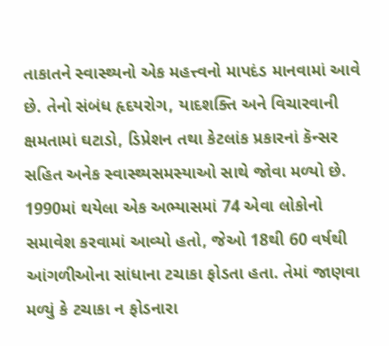તાકાતને સ્વાસ્થ્યનો એક મહત્ત્વનો માપદંડ માનવામાં આવે છે. તેનો સંબંધ હૃદયરોગ, યાદશક્તિ અને વિચારવાની ક્ષમતામાં ઘટાડો, ડિપ્રેશન તથા કેટલાંક પ્રકારનાં કૅન્સર સહિત અનેક સ્વાસ્થ્યસમસ્યાઓ સાથે જોવા મળ્યો છે.
1990માં થયેલા એક અભ્યાસમાં 74 એવા લોકોનો સમાવેશ કરવામાં આવ્યો હતો, જેઓ 18થી 60 વર્ષથી આંગળીઓના સાંધાના ટચાકા ફોડતા હતા. તેમાં જાણવા મળ્યું કે ટચાકા ન ફોડનારા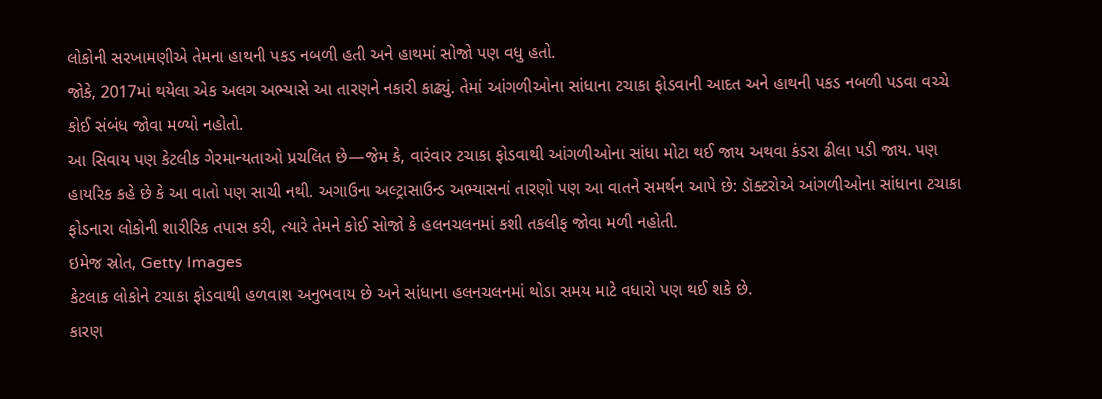લોકોની સરખામણીએ તેમના હાથની પકડ નબળી હતી અને હાથમાં સોજો પણ વધુ હતો.
જોકે, 2017માં થયેલા એક અલગ અભ્યાસે આ તારણને નકારી કાઢ્યું. તેમાં આંગળીઓના સાંધાના ટચાકા ફોડવાની આદત અને હાથની પકડ નબળી પડવા વચ્ચે કોઈ સંબંધ જોવા મળ્યો નહોતો.
આ સિવાય પણ કેટલીક ગેરમાન્યતાઓ પ્રચલિત છે—જેમ કે, વારંવાર ટચાકા ફોડવાથી આંગળીઓના સાંધા મોટા થઈ જાય અથવા કંડરા ઢીલા પડી જાય. પણ હાયરિક કહે છે કે આ વાતો પણ સાચી નથી. અગાઉના અલ્ટ્રાસાઉન્ડ અભ્યાસનાં તારણો પણ આ વાતને સમર્થન આપે છે: ડૉક્ટરોએ આંગળીઓના સાંધાના ટચાકા ફોડનારા લોકોની શારીરિક તપાસ કરી, ત્યારે તેમને કોઈ સોજો કે હલનચલનમાં કશી તકલીફ જોવા મળી નહોતી.
ઇમેજ સ્રોત, Getty Images
કેટલાક લોકોને ટચાકા ફોડવાથી હળવાશ અનુભવાય છે અને સાંધાના હલનચલનમાં થોડા સમય માટે વધારો પણ થઈ શકે છે.
કારણ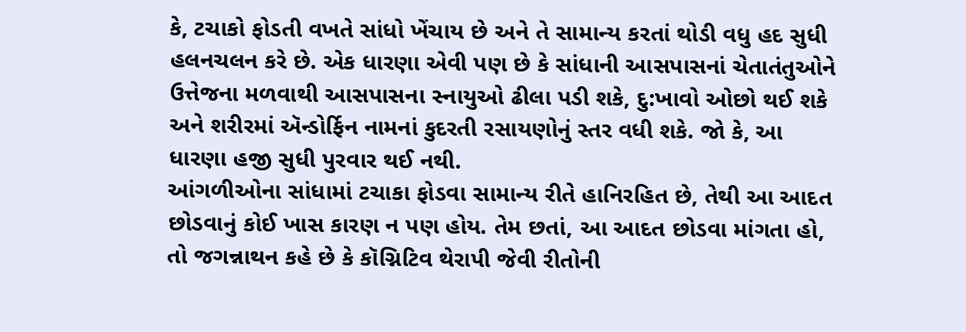કે, ટચાકો ફોડતી વખતે સાંધો ખેંચાય છે અને તે સામાન્ય કરતાં થોડી વધુ હદ સુધી હલનચલન કરે છે. એક ધારણા એવી પણ છે કે સાંધાની આસપાસનાં ચેતાતંતુઓને ઉત્તેજના મળવાથી આસપાસના સ્નાયુઓ ઢીલા પડી શકે, દુ:ખાવો ઓછો થઈ શકે અને શરીરમાં ઍન્ડોર્ફિન નામનાં કુદરતી રસાયણોનું સ્તર વધી શકે. જો કે, આ ધારણા હજી સુધી પુરવાર થઈ નથી.
આંગળીઓના સાંધામાં ટચાકા ફોડવા સામાન્ય રીતે હાનિરહિત છે, તેથી આ આદત છોડવાનું કોઈ ખાસ કારણ ન પણ હોય. તેમ છતાં, આ આદત છોડવા માંગતા હો, તો જગન્નાથન કહે છે કે કૉગ્નિટિવ થેરાપી જેવી રીતોની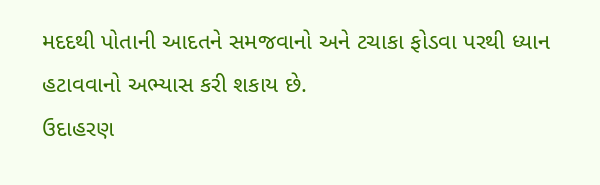મદદથી પોતાની આદતને સમજવાનો અને ટચાકા ફોડવા પરથી ધ્યાન હટાવવાનો અભ્યાસ કરી શકાય છે.
ઉદાહરણ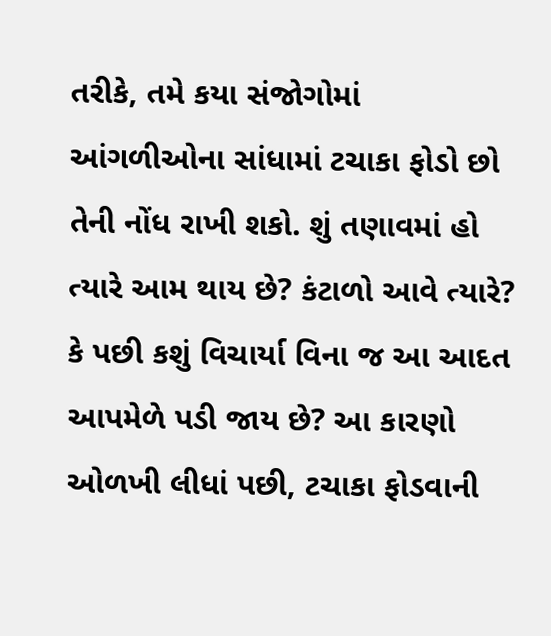તરીકે, તમે કયા સંજોગોમાં આંગળીઓના સાંધામાં ટચાકા ફોડો છો તેની નોંધ રાખી શકો. શું તણાવમાં હો ત્યારે આમ થાય છે? કંટાળો આવે ત્યારે? કે પછી કશું વિચાર્યા વિના જ આ આદત આપમેળે પડી જાય છે? આ કારણો ઓળખી લીધાં પછી, ટચાકા ફોડવાની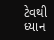ટેવથી ધ્યાન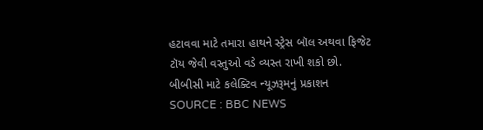હટાવવા માટે તમારા હાથને સ્ટ્રેસ બૉલ અથવા ફિજેટ ટૉય જેવી વસ્તુઓ વડે વ્યસ્ત રાખી શકો છો.
બીબીસી માટે કલેક્ટિવ ન્યૂઝરૂમનું પ્રકાશન
SOURCE : BBC NEWS